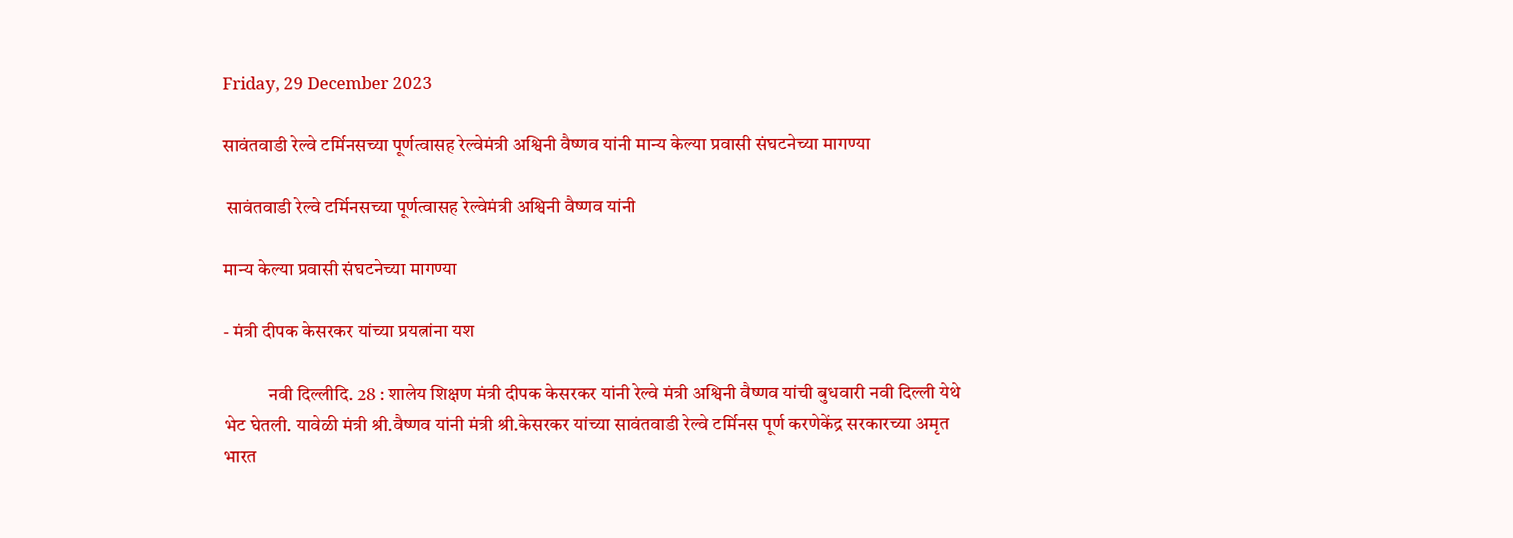Friday, 29 December 2023

सावंतवाडी रेल्वे टर्मिनसच्या पूर्णत्वासह रेल्वेमंत्री अश्विनी वैष्णव यांनी मान्य केल्या प्रवासी संघटनेच्या मागण्या

 सावंतवाडी रेल्वे टर्मिनसच्या पूर्णत्वासह रेल्वेमंत्री अश्विनी वैष्णव यांनी

मान्य केल्या प्रवासी संघटनेच्या मागण्या

- मंत्री दीपक केसरकर यांच्या प्रयत्नांना यश

            नवी दिल्लीदि. 28 : शालेय शिक्षण मंत्री दीपक केसरकर यांनी रेल्वे मंत्री अश्विनी वैष्णव यांची बुधवारी नवी दिल्ली येथे भेट घेतली. यावेळी मंत्री श्री.वैष्णव यांनी मंत्री श्री.केसरकर यांच्या सावंतवाडी रेल्वे टर्मिनस पूर्ण करणेकेंद्र सरकारच्या अमृत भारत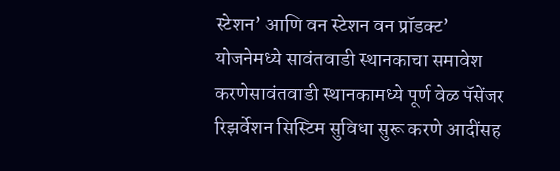स्टेशन’ आणि वन स्टेशन वन प्रॉडक्ट’ योजनेमध्ये सावंतवाडी स्थानकाचा समावेश करणेसावंतवाडी स्थानकामध्ये पूर्ण वेळ पॅसेंजर रिझर्वेशन सिस्टिम सुविधा सुरू करणे आदींसह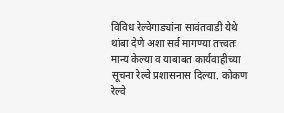विविध रेल्वेगाड्यांना सावंतवाडी येथे थांबा देणे अशा सर्व मागण्या तत्त्वतः मान्य केल्या व याबाबत कार्यवाहीच्या सूचना रेल्वे प्रशासनास दिल्या. कोकण रेल्वे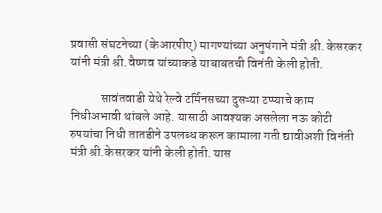प्रवासी संघटनेच्या (केआरपीए) मागण्यांच्या अनुषंगाने मंत्री श्री. केसरकर यांनी मंत्री श्री.वैष्णव यांच्याकडे याबाबतची विनंती केली होती.

            सावंतवाडी येथे रेल्वे टर्मिनसच्या दुसऱ्या टप्प्याचे काम निधीअभावी थांबले आहे. यासाठी आवश्यक असलेला नऊ कोटी रुपयांचा निधी तातडीने उपलब्ध करून कामाला गती द्यावीअशी विनंती मंत्री श्री.केसरकर यांनी केली होती. यास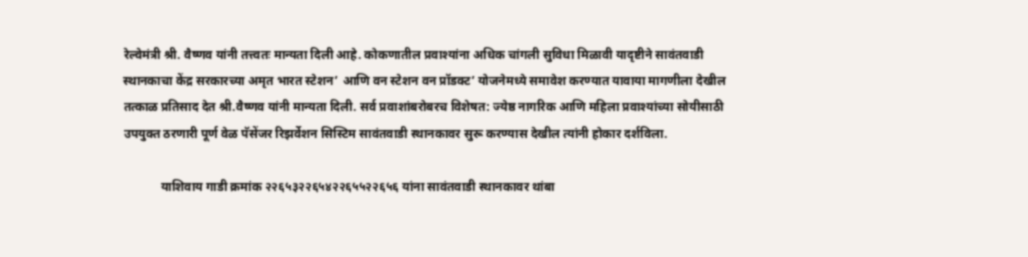रेल्वेमंत्री श्री. वैष्णव यांनी तत्त्वतः मान्यता दिली आहे. कोकणातील प्रवाश्यांना अधिक चांगली सुविधा मिळावी यादृष्टीने सावंतवाडी स्थानकाचा केंद्र सरकारच्या अमृत भारत स्टेशन’ आणि वन स्टेशन वन प्रॉडक्ट’ योजनेमध्ये समावेश करण्यात यावाया मागणीला देखील तत्काळ प्रतिसाद देत श्री.वैष्णव यांनी मान्यता दिली. सर्व प्रवाशांबरोबरच विशेषत: ज्येष्ठ नागरिक आणि महिला प्रवाश्यांच्या सोयीसाठी उपयुक्त ठरणारी पूर्ण वेळ पॅसेंजर रिझर्वेशन सिस्ट‍िम सावंतवाडी स्थानकावर सुरू करण्यास देखील त्यांनी होकार दर्शविला.

            याशिवाय गाडी क्रमांक २२६५३२२६५४२२६५५२२६५६ यांना सावंतवाडी स्थानकावर थांबा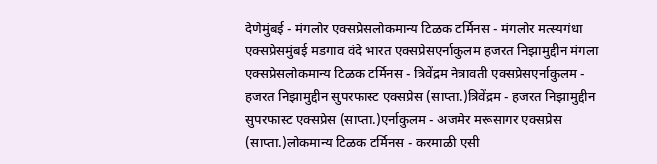देणेमुंबई - मंगलोर एक्सप्रेसलोकमान्य टिळक टर्मिनस - मंगलोर मत्स्यगंधा एक्सप्रेसमुंबई मडगाव वंदे भारत एक्सप्रेसएर्नाकुलम हजरत निझामुद्दीन मंगला एक्सप्रेसलोकमान्य टिळक टर्मिनस - त्रिवेंद्रम नेत्रावती एक्सप्रेसएर्नाकुलम - हजरत निझामुद्दीन सुपरफास्ट एक्सप्रेस (साप्ता.)त्रिवेंद्रम - हजरत निझामुद्दीन सुपरफास्ट एक्सप्रेस (साप्ता.)एर्नाकुलम - अजमेर मरूसागर एक्सप्रेस (साप्ता.)लोकमान्य टिळक टर्मिनस - करमाळी एसी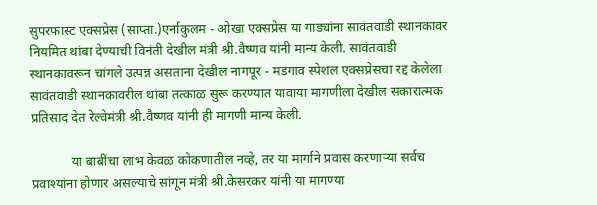सुपरफास्ट एक्सप्रेस (साप्ता.)एर्नाकुलम - ओखा एक्सप्रेस या गाड्यांना सावंतवाडी स्थानकावर नियमित थांबा देण्याची विनंती देखील मंत्री श्री.वैष्णव यांनी मान्य केली. सावंतवाडी स्थानकावरून चांगले उत्पन्न असताना देखील नागपूर - मडगाव स्पेशल एक्सप्रेसचा रद्द केलेला सावंतवाडी स्थानकावरील थांबा तत्काळ सुरू करण्यात यावाया मागणीला देखील सकारात्मक प्रतिसाद देत रेल्वेमंत्री श्री.वैष्णव यांनी ही मागणी मान्य केली.

            या बाबींचा लाभ केवळ कोकणातील नव्हे, तर या मार्गाने प्रवास करणाऱ्या सर्वच प्रवाश्यांना होणार असल्याचे सांगून मंत्री श्री.केसरकर यांनी या मागण्या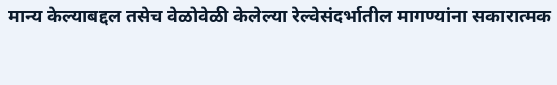मान्य केल्याबद्दल तसेच वेळोवेळी केलेल्या रेल्वेसंदर्भातील मागण्यांना सकारात्मक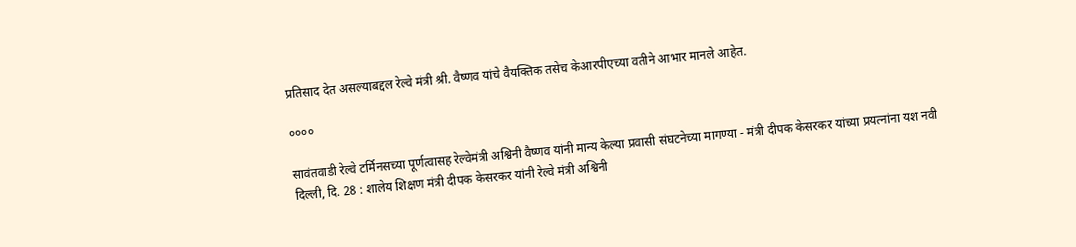प्रतिसाद देत असल्याबद्दल रेल्वे मंत्री श्री. वैष्णव यांचे वैयक्तिक तसेच केआरपीएच्या वतीने आभार मानले आहेत.

००००

सावंतवाडी रेल्वे टर्मिनसच्या पूर्णत्वासह रेल्वेमंत्री अश्विनी वैष्णव यांनी मान्य केल्या प्रवासी संघटनेच्या मागण्या - मंत्री दीपक केसरकर यांच्या प्रयत्नांना यश नवी दिल्ली, दि. 28 : शालेय शिक्षण मंत्री दीपक केसरकर यांनी रेल्वे मंत्री अश्विनी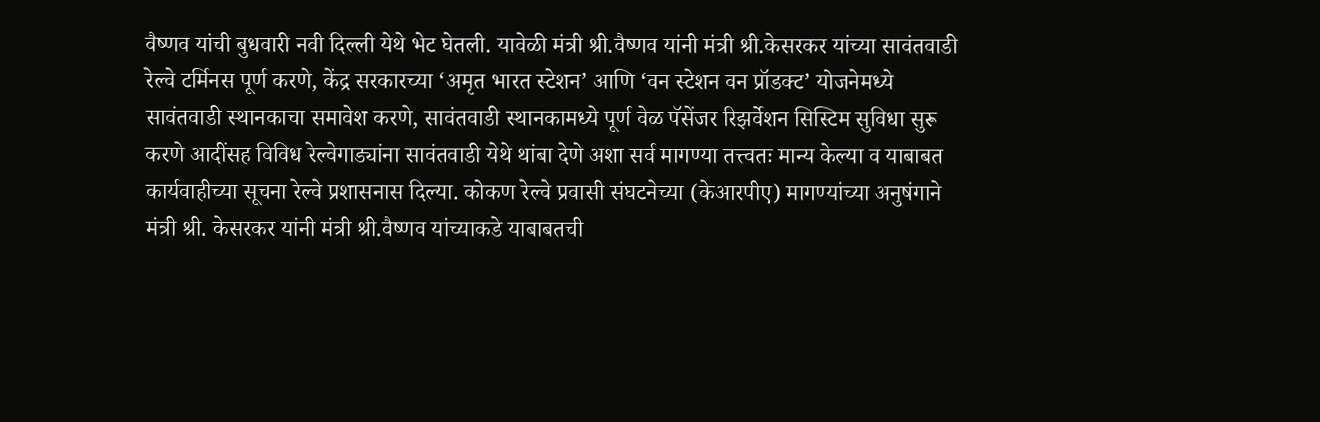वैष्णव यांची बुधवारी नवी दिल्ली येथे भेट घेतली. यावेळी मंत्री श्री.वैष्णव यांनी मंत्री श्री.केसरकर यांच्या सावंतवाडी रेल्वे टर्मिनस पूर्ण करणे, केंद्र सरकारच्या ‘अमृत भारत स्टेशन’ आणि ‘वन स्टेशन वन प्रॉडक्ट’ योजनेमध्ये सावंतवाडी स्थानकाचा समावेश करणे, सावंतवाडी स्थानकामध्ये पूर्ण वेळ पॅसेंजर रिझर्वेशन सिस्टिम सुविधा सुरू करणे आदींसह विविध रेल्वेगाड्यांना सावंतवाडी येथे थांबा देणे अशा सर्व मागण्या तत्त्वतः मान्य केल्या व याबाबत कार्यवाहीच्या सूचना रेल्वे प्रशासनास दिल्या. कोकण रेल्वे प्रवासी संघटनेच्या (केआरपीए) मागण्यांच्या अनुषंगाने मंत्री श्री. केसरकर यांनी मंत्री श्री.वैष्णव यांच्याकडे याबाबतची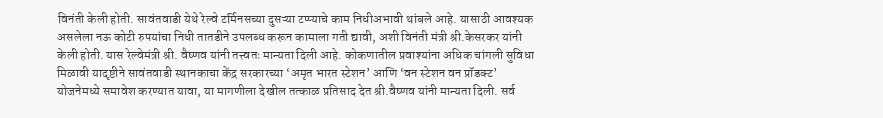विनंती केली होती. सावंतवाडी येथे रेल्वे टर्मिनसच्या दुसऱ्या टप्प्याचे काम निधीअभावी थांबले आहे. यासाठी आवश्यक असलेला नऊ कोटी रुपयांचा निधी तातडीने उपलब्ध करून कामाला गती द्यावी, अशी विनंती मंत्री श्री.केसरकर यांनी केली होती. यास रेल्वेमंत्री श्री. वैष्णव यांनी तत्त्वतः मान्यता दिली आहे. कोकणातील प्रवाश्यांना अधिक चांगली सुविधा मिळावी यादृष्टीने सावंतवाडी स्थानकाचा केंद्र सरकारच्या ‘अमृत भारत स्टेशन’ आणि ‘वन स्टेशन वन प्रॉडक्ट’ योजनेमध्ये समावेश करण्यात यावा, या मागणीला देखील तत्काळ प्रतिसाद देत श्री.वैष्णव यांनी मान्यता दिली. सर्व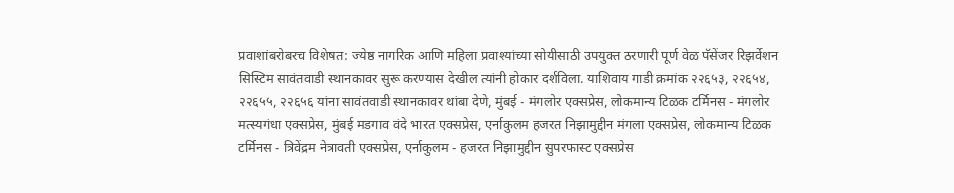प्रवाशांबरोबरच विशेषत: ज्येष्ठ नागरिक आणि महिला प्रवाश्यांच्या सोयीसाठी उपयुक्त ठरणारी पूर्ण वेळ पॅसेंजर रिझर्वेशन सिस्ट‍िम सावंतवाडी स्थानकावर सुरू करण्यास देखील त्यांनी होकार दर्शविला. याशिवाय गाडी क्रमांक २२६५३, २२६५४, २२६५५, २२६५६ यांना सावंतवाडी स्थानकावर थांबा देणे, मुंबई - मंगलोर एक्सप्रेस, लोकमान्य टिळक टर्मिनस - मंगलोर मत्स्यगंधा एक्सप्रेस, मुंबई मडगाव वंदे भारत एक्सप्रेस, एर्नाकुलम हजरत निझामुद्दीन मंगला एक्सप्रेस, लोकमान्य टिळक टर्मिनस - त्रिवेंद्रम नेत्रावती एक्सप्रेस, एर्नाकुलम - हजरत निझामुद्दीन सुपरफास्ट एक्सप्रेस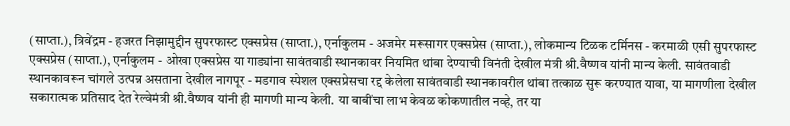(साप्ता.), त्रिवेंद्रम - हजरत निझामुद्दीन सुपरफास्ट एक्सप्रेस (साप्ता.), एर्नाकुलम - अजमेर मरूसागर एक्सप्रेस (साप्ता.), लोकमान्य टिळक टर्मिनस - करमाळी एसी सुपरफास्ट एक्सप्रेस (साप्ता.), एर्नाकुलम - ओखा एक्सप्रेस या गाड्यांना सावंतवाडी स्थानकावर नियमित थांबा देण्याची विनंती देखील मंत्री श्री.वैष्णव यांनी मान्य केली. सावंतवाडी स्थानकावरून चांगले उत्पन्न असताना देखील नागपूर - मडगाव स्पेशल एक्सप्रेसचा रद्द केलेला सावंतवाडी स्थानकावरील थांबा तत्काळ सुरू करण्यात यावा, या मागणीला देखील सकारात्मक प्रतिसाद देत रेल्वेमंत्री श्री.वैष्णव यांनी ही मागणी मान्य केली. या बाबींचा लाभ केवळ कोकणातील नव्हे, तर या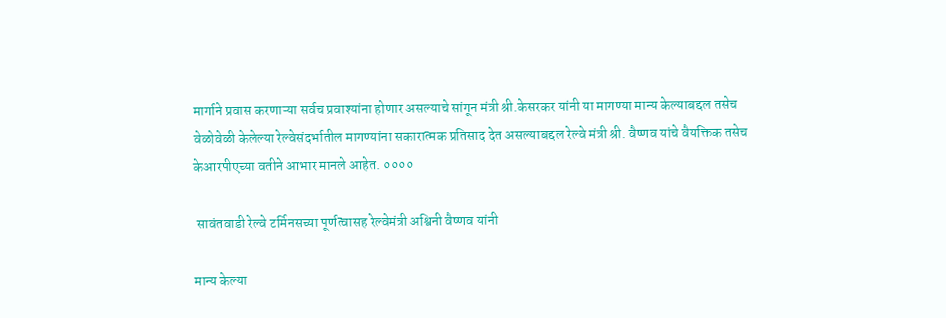मार्गाने प्रवास करणाऱ्या सर्वच प्रवाश्यांना होणार असल्याचे सांगून मंत्री श्री.केसरकर यांनी या मागण्या मान्य केल्याबद्दल तसेच वेळोवेळी केलेल्या रेल्वेसंदर्भातील मागण्यांना सकारात्मक प्रतिसाद देत असल्याबद्दल रेल्वे मंत्री श्री. वैष्णव यांचे वैयक्तिक तसेच केआरपीएच्या वतीने आभार मानले आहेत. ००००

 सावंतवाडी रेल्वे टर्मिनसच्या पूर्णत्वासह रेल्वेमंत्री अश्विनी वैष्णव यांनी

मान्य केल्या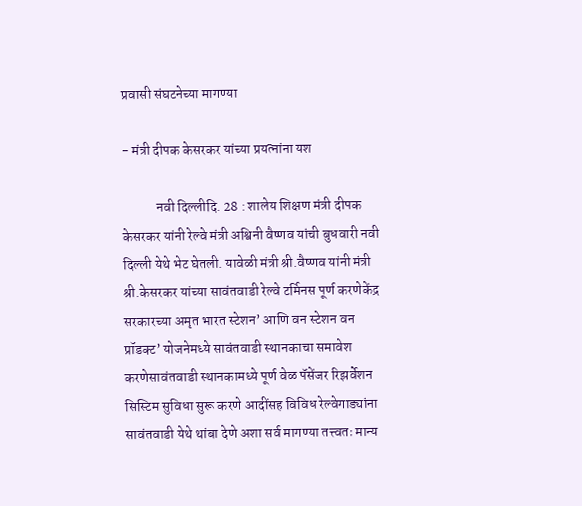प्रवासी संघटनेच्या मागण्या

- मंत्री दीपक केसरकर यांच्या प्रयत्नांना यश

            नवी दिल्लीदि. 28 : शालेय शिक्षण मंत्री दीपक केसरकर यांनी रेल्वे मंत्री अश्विनी वैष्णव यांची बुधवारी नवी दिल्ली येथे भेट घेतली. यावेळी मंत्री श्री.वैष्णव यांनी मंत्री श्री.केसरकर यांच्या सावंतवाडी रेल्वे टर्मिनस पूर्ण करणेकेंद्र सरकारच्या अमृत भारत स्टेशन’ आणि वन स्टेशन वन प्रॉडक्ट’ योजनेमध्ये सावंतवाडी स्थानकाचा समावेश करणेसावंतवाडी स्थानकामध्ये पूर्ण वेळ पॅसेंजर रिझर्वेशन सिस्टिम सुविधा सुरू करणे आदींसह विविध रेल्वेगाड्यांना सावंतवाडी येथे थांबा देणे अशा सर्व मागण्या तत्त्वतः मान्य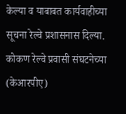केल्या व याबाबत कार्यवाहीच्या सूचना रेल्वे प्रशासनास दिल्या. कोकण रेल्वे प्रवासी संघटनेच्या (केआरपीए)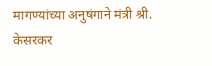मागण्यांच्या अनुषंगाने मंत्री श्री. केसरकर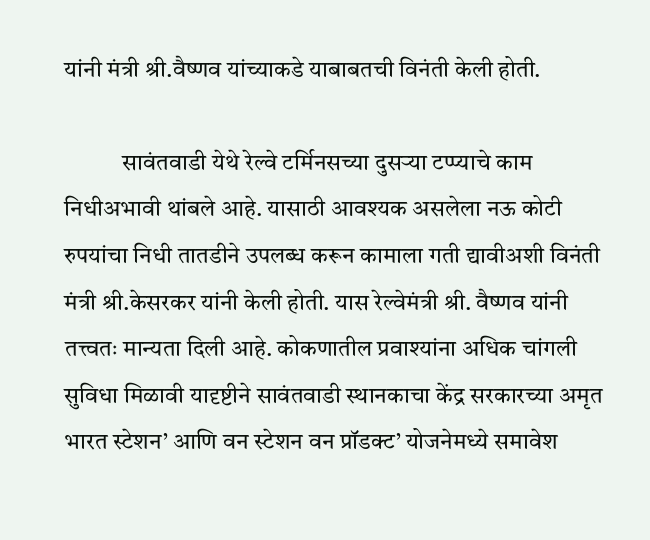यांनी मंत्री श्री.वैष्णव यांच्याकडे याबाबतची विनंती केली होती.

            सावंतवाडी येथे रेल्वे टर्मिनसच्या दुसऱ्या टप्प्याचे काम निधीअभावी थांबले आहे. यासाठी आवश्यक असलेला नऊ कोटी रुपयांचा निधी तातडीने उपलब्ध करून कामाला गती द्यावीअशी विनंती मंत्री श्री.केसरकर यांनी केली होती. यास रेल्वेमंत्री श्री. वैष्णव यांनी तत्त्वतः मान्यता दिली आहे. कोकणातील प्रवाश्यांना अधिक चांगली सुविधा मिळावी यादृष्टीने सावंतवाडी स्थानकाचा केंद्र सरकारच्या अमृत भारत स्टेशन’ आणि वन स्टेशन वन प्रॉडक्ट’ योजनेमध्ये समावेश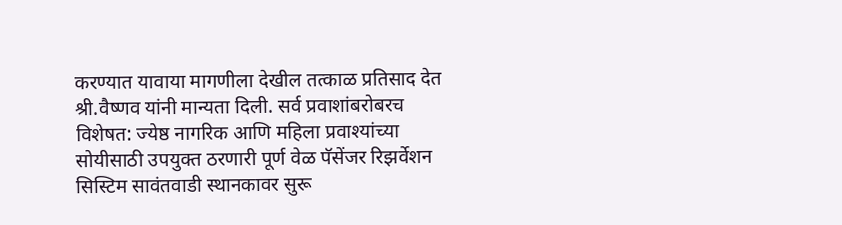करण्यात यावाया मागणीला देखील तत्काळ प्रतिसाद देत श्री.वैष्णव यांनी मान्यता दिली. सर्व प्रवाशांबरोबरच विशेषत: ज्येष्ठ नागरिक आणि महिला प्रवाश्यांच्या सोयीसाठी उपयुक्त ठरणारी पूर्ण वेळ पॅसेंजर रिझर्वेशन सिस्ट‍िम सावंतवाडी स्थानकावर सुरू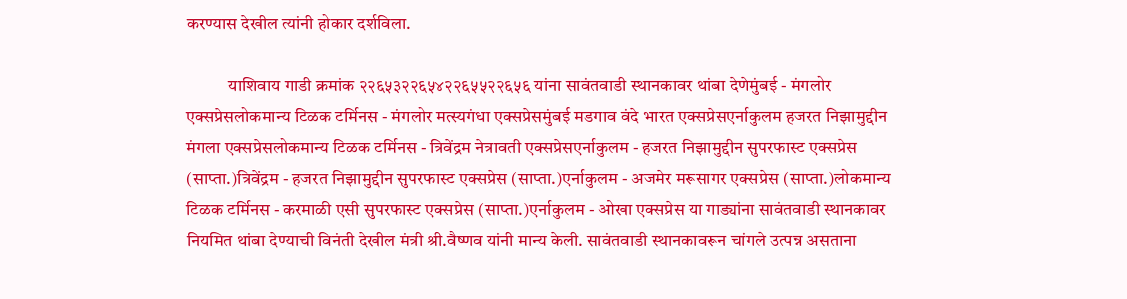करण्यास देखील त्यांनी होकार दर्शविला.

            याशिवाय गाडी क्रमांक २२६५३२२६५४२२६५५२२६५६ यांना सावंतवाडी स्थानकावर थांबा देणेमुंबई - मंगलोर एक्सप्रेसलोकमान्य टिळक टर्मिनस - मंगलोर मत्स्यगंधा एक्सप्रेसमुंबई मडगाव वंदे भारत एक्सप्रेसएर्नाकुलम हजरत निझामुद्दीन मंगला एक्सप्रेसलोकमान्य टिळक टर्मिनस - त्रिवेंद्रम नेत्रावती एक्सप्रेसएर्नाकुलम - हजरत निझामुद्दीन सुपरफास्ट एक्सप्रेस (साप्ता.)त्रिवेंद्रम - हजरत निझामुद्दीन सुपरफास्ट एक्सप्रेस (साप्ता.)एर्नाकुलम - अजमेर मरूसागर एक्सप्रेस (साप्ता.)लोकमान्य टिळक टर्मिनस - करमाळी एसी सुपरफास्ट एक्सप्रेस (साप्ता.)एर्नाकुलम - ओखा एक्सप्रेस या गाड्यांना सावंतवाडी स्थानकावर नियमित थांबा देण्याची विनंती देखील मंत्री श्री.वैष्णव यांनी मान्य केली. सावंतवाडी स्थानकावरून चांगले उत्पन्न असताना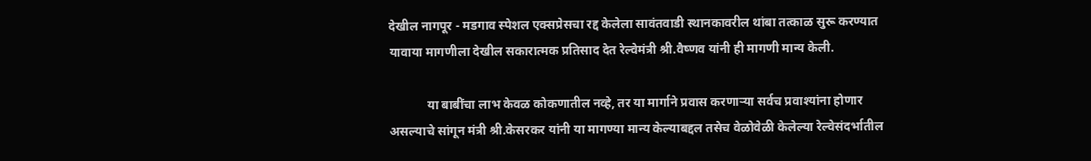देखील नागपूर - मडगाव स्पेशल एक्सप्रेसचा रद्द केलेला सावंतवाडी स्थानकावरील थांबा तत्काळ सुरू करण्यात यावाया मागणीला देखील सकारात्मक प्रतिसाद देत रेल्वेमंत्री श्री.वैष्णव यांनी ही मागणी मान्य केली.

            या बाबींचा लाभ केवळ कोकणातील नव्हे, तर या मार्गाने प्रवास करणाऱ्या सर्वच प्रवाश्यांना होणार असल्याचे सांगून मंत्री श्री.केसरकर यांनी या मागण्या मान्य केल्याबद्दल तसेच वेळोवेळी केलेल्या रेल्वेसंदर्भातील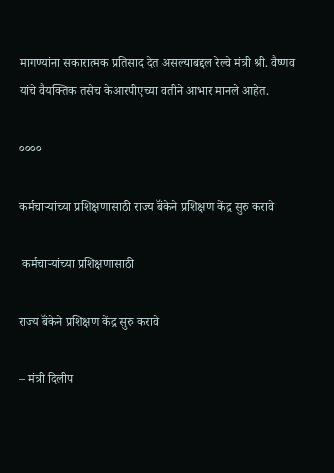मागण्यांना सकारात्मक प्रतिसाद देत असल्याबद्दल रेल्वे मंत्री श्री. वैष्णव यांचे वैयक्तिक तसेच केआरपीएच्या वतीने आभार मानले आहेत.

००००

कर्मचाऱ्यांच्या प्रशिक्षणासाठी राज्य बॅंकेने प्रशिक्षण केंद्र सुरु करावे

 कर्मचाऱ्यांच्या प्रशिक्षणासाठी

राज्य बॅंकेने प्रशिक्षण केंद्र सुरु करावे

– मंत्री दिलीप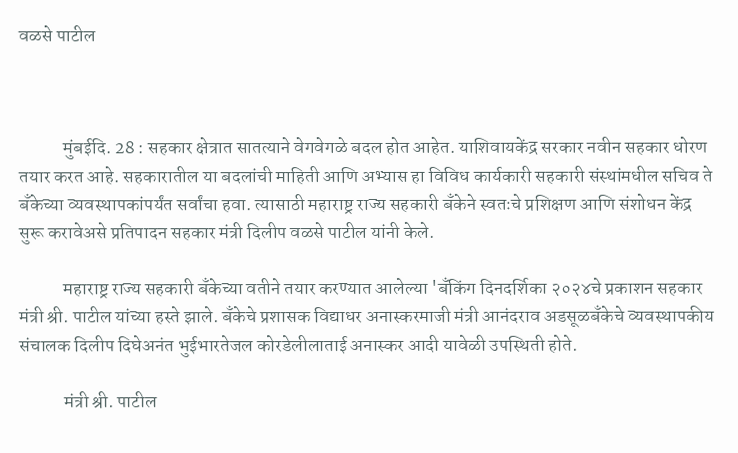वळसे पाटील



            मुंबईदि. 28 : सहकार क्षेत्रात सातत्याने वेगवेगळे बदल होत आहेत. याशिवायकेंद्र सरकार नवीन सहकार धोरण तयार करत आहे. सहकारातील या बदलांची माहिती आणि अभ्यास हा विविध कार्यकारी सहकारी संस्थांमधील सचिव ते बँकेच्या व्यवस्थापकांपर्यंत सर्वांचा हवा. त्यासाठी महाराष्ट्र राज्य सहकारी बँकेने स्वतःचे प्रशिक्षण आणि संशोधन केंद्र सुरू करावेअसे प्रतिपादन सहकार मंत्री दिलीप वळसे पाटील यांनी केले.

            महाराष्ट्र राज्य सहकारी बँकेच्या वतीने तयार करण्यात आलेल्या 'बँकिंग दिनदर्शिका २०२४चे प्रकाशन सहकार मंत्री श्री. पाटील यांच्या हस्ते झाले. बँकेचे प्रशासक विद्याधर अनास्करमाजी मंत्री आनंदराव अडसूळबँकेचे व्यवस्थापकीय संचालक दिलीप दिघेअनंत भुईभारतेजल कोरडेलीलाताई अनास्कर आदी यावेळी उपस्थिती होते.

            मंत्री श्री. पाटील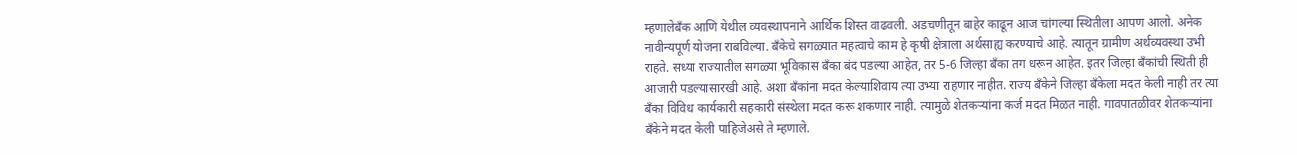म्हणालेबँक आणि येथील व्यवस्थापनाने आर्थिक शिस्त वाढवली. अडचणीतून बाहेर काढून आज चांगल्या स्थितीला आपण आलो. अनेक नावीन्यपूर्ण योजना राबविल्या. बँकेचे सगळ्यात महत्वाचे काम हे कृषी क्षेत्राला अर्थसाह्य करण्याचे आहे. त्यातून ग्रामीण अर्थव्यवस्था उभी राहते. सध्या राज्यातील सगळ्या भूविकास बँका बंद पडल्या आहेत, तर 5-6 जिल्हा बँका तग धरून आहेत. इतर जिल्हा बॅंकांची स्थिती ही आजारी पडल्यासारखी आहे. अशा बॅंकांना मदत केल्याशिवाय त्या उभ्या राहणार नाहीत. राज्य बँकेने जिल्हा बँकेला मदत केली नाही तर त्या बँका विविध कार्यकारी सहकारी संस्थेला मदत करू शकणार नाही. त्यामुळे शेतकऱ्यांना कर्ज मदत मिळत नाही. गावपातळीवर शेतकऱ्यांना बॅंकेने मदत केली पाहिजेअसे ते म्हणाले.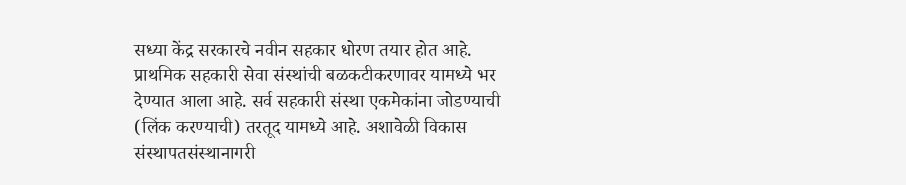सध्या केंद्र सरकारचे नवीन सहकार धोरण तयार होत आहे. प्राथमिक सहकारी सेवा संस्थांची बळकटीकरणावर यामध्ये भर देण्यात आला आहे. सर्व सहकारी संस्था एकमेकांना जोडण्याची (लिंक करण्याची) तरतूद यामध्ये आहे. अशावेळी विकास संस्थापतसंस्थानागरी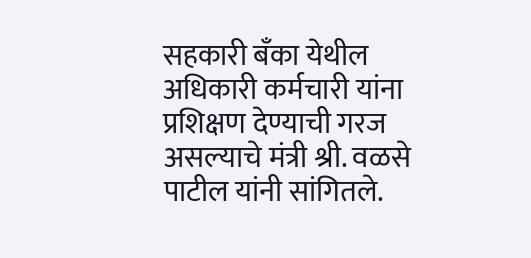सहकारी बॅंका येथील अधिकारी कर्मचारी यांना प्रशिक्षण देण्याची गरज असल्याचे मंत्री श्री. वळसे पाटील यांनी सांगितले.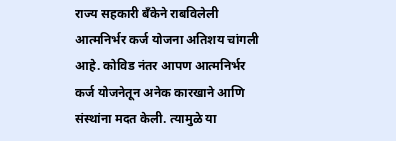राज्य सहकारी बॅंकेने राबविलेली आत्मनिर्भर कर्ज योजना अतिशय चांगली आहे. कोविड नंतर आपण आत्मनिर्भर कर्ज योजनेतून अनेक कारखाने आणि संस्थांना मदत केली. त्यामुळे या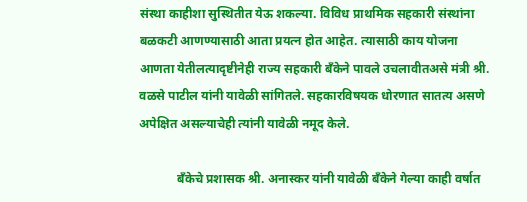संस्था काहीशा सुस्थितीत येऊ शकल्या. विविध प्राथमिक सहकारी संस्थांना बळकटी आणण्यासाठी आता प्रयत्न होत आहेत. त्यासाठी काय योजना आणता येतीलत्यादृष्टीनेही राज्य सहकारी बॅंकेने पावले उचलावीतअसे मंत्री श्री. वळसे पाटील यांनी यावेळी सांगितले. सहकारविषयक धोरणात सातत्य असणे अपेक्षित असल्याचेही त्यांनी यावेळी नमूद केले.

            बॅंकेचे प्रशासक श्री. अनास्कर यांनी यावेळी बॅंकेने गेल्या काही वर्षात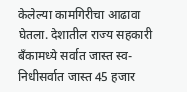केलेल्या कामगिरीचा आढावा घेतला. देशातील राज्य सहकारी बॅंकामध्ये सर्वात जास्त स्व-निधीसर्वात जास्त 45 हजार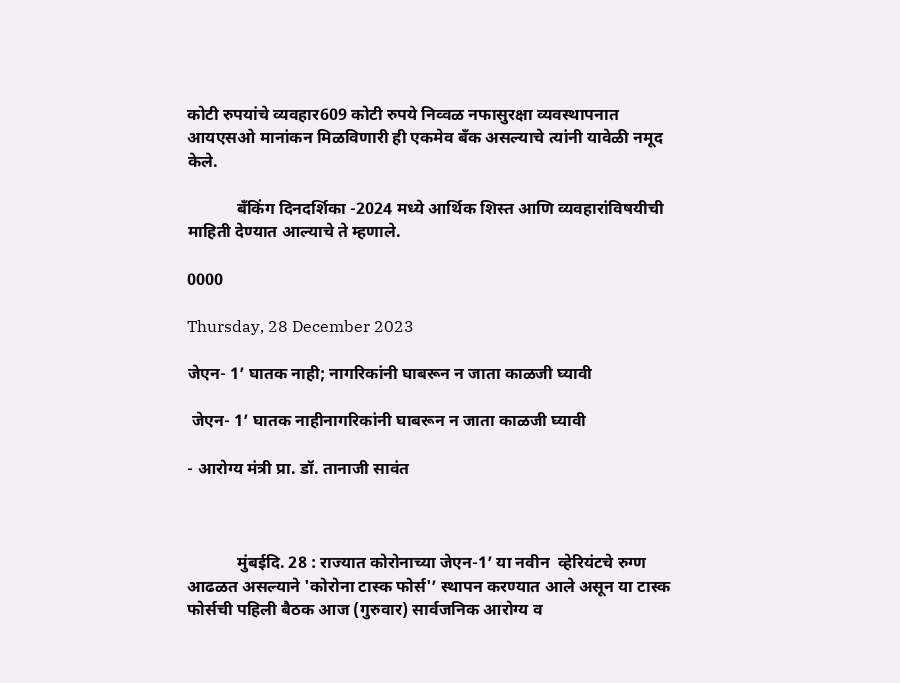कोटी रुपयांचे व्यवहार609 कोटी रुपये निव्वळ नफासुरक्षा व्यवस्थापनात आयएसओ मानांकन मिळविणारी ही एकमेव बॅंक असल्याचे त्यांनी यावेळी नमूद केले.

            बॅंकिंग दिनदर्शिका -2024 मध्ये आर्थिक शिस्त आणि व्यवहारांविषयीची माहिती देण्यात आल्याचे ते म्हणाले.

0000

Thursday, 28 December 2023

जेएन- 1’ घातक नाही; नागरिकांनी घाबरून न जाता काळजी घ्यावी

 जेएन- 1’ घातक नाहीनागरिकांनी घाबरून न जाता काळजी घ्यावी

- आरोग्य मंत्री प्रा. डॉ. तानाजी सावंत



            मुंबईदि. 28 : राज्यात कोरोनाच्या जेएन-1’ या नवीन  व्हेरियंटचे रुग्ण आढळत असल्याने 'कोरोना टास्क फोर्स'’ स्थापन करण्यात आले असून या टास्क फोर्सची पहिली बैठक आज (गुरुवार) सार्वजनिक आरोग्य व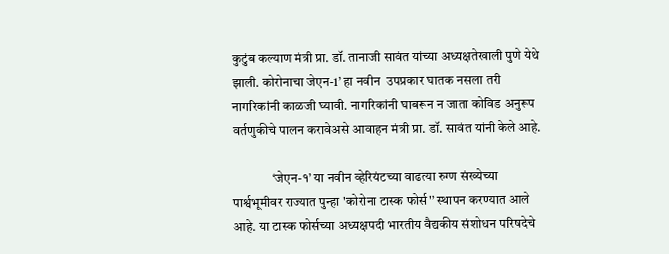कुटुंब कल्याण मंत्री प्रा. डॉ. तानाजी सावंत यांच्या अध्यक्षतेखाली पुणे येथे झाली. कोरोनाचा जेएन-1’ हा नवीन  उपप्रकार घातक नसला तरी नागरिकांनी काळजी घ्यावी. नागरिकांनी घाबरून न जाता कोविड अनुरूप वर्तणुकीचे पालन करावेअसे आवाहन मंत्री प्रा. डॉ. सावंत यांनी केले आहे.

               ‘जेएन-१’ या नवीन व्हेरियंटच्या वाढत्या रुग्ण संख्येच्या पार्श्वभूमीवर राज्यात पुन्हा 'कोरोना टास्क फोर्स'’ स्थापन करण्यात आले आहे. या टास्क फोर्सच्या अध्यक्षपदी भारतीय वैद्यकीय संशोधन परिषदेचे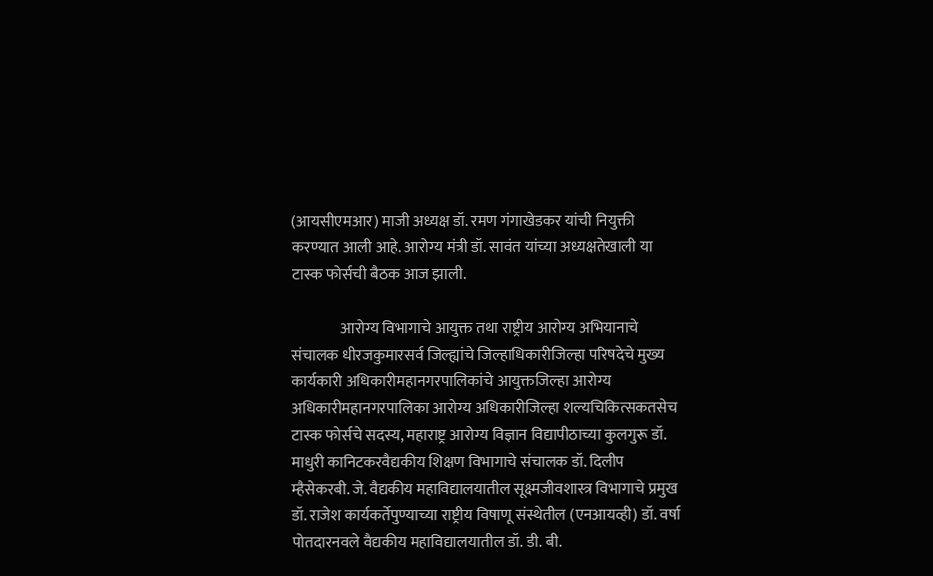(आयसीएमआर) माजी अध्यक्ष डॉ. रमण गंगाखेडकर यांची नियुक्ती करण्यात आली आहे. आरोग्य मंत्री डॉ. सावंत यांच्या अध्यक्षतेखाली या टास्क फोर्सची बैठक आज झाली.

                आरोग्य विभागाचे आयुक्त तथा राष्ट्रीय आरोग्य अभियानाचे संचालक धीरजकुमारसर्व जिल्ह्यांचे जिल्हाधिकारीजिल्हा परिषदेचे मुख्य कार्यकारी अधिकारीमहानगरपालिकांचे आयुक्तजिल्हा आरोग्य अधिकारीमहानगरपालिका आरोग्य अधिकारीजिल्हा शल्यचिकित्सकतसेच टास्क फोर्सचे सदस्य, महाराष्ट्र आरोग्य विज्ञान विद्यापीठाच्या कुलगुरू डॉ. माधुरी कानिटकरवैद्यकीय शिक्षण विभागाचे संचालक डॉ. दिलीप म्हैसेकरबी. जे. वैद्यकीय महाविद्यालयातील सूक्ष्मजीवशास्त्र विभागाचे प्रमुख डॉ. राजेश कार्यकर्तेपुण्याच्या राष्ट्रीय विषाणू संस्थेतील (एनआयव्ही) डॉ. वर्षा पोतदारनवले वैद्यकीय महाविद्यालयातील डॉ. डी. बी.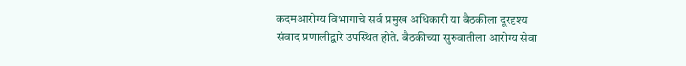कदमआरोग्य विभागाचे सर्व प्रमुख अधिकारी या बैठकीला दूरदृश्य संवाद प्रणालीद्वारे उपस्थित होते. बैठकीच्या सुरुवातीला आरोग्य सेवा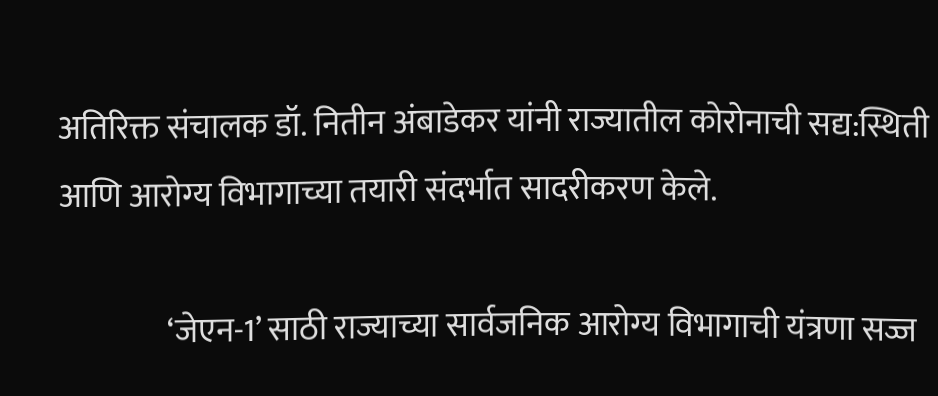अतिरिक्त संचालक डॉ. नितीन अंबाडेकर यांनी राज्यातील कोरोनाची सद्य:स्थिती आणि आरोग्य विभागाच्या तयारी संदर्भात सादरीकरण केले.

                 ‘जेएन-1’ साठी राज्याच्या सार्वजनिक आरोग्य विभागाची यंत्रणा सज्ज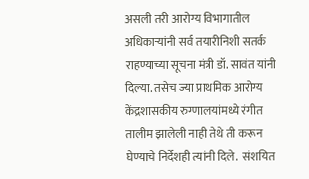असली तरी आरोग्य विभागातील अधिकाऱ्यांनी सर्व तयारीनिशी सतर्क राहण्याच्या सूचना मंत्री डॉ. सावंत यांनी दिल्या. तसेच ज्या प्राथमिक आरोग्य केंद्रशासकीय रुग्णालयांमध्ये रंगीत तालीम झालेली नाही तेथे ती करून घेण्याचे निर्देशही त्यांनी दिले.  संशयित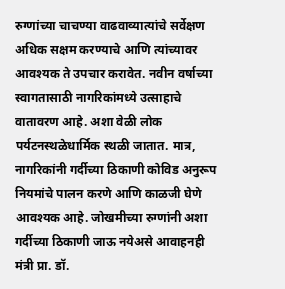रुग्णांच्या चाचण्या वाढवाव्यात्यांचे सर्वेक्षण अधिक सक्षम करण्याचे आणि त्यांच्यावर आवश्यक ते उपचार करावेत. नवीन वर्षाच्या स्वागतासाठी नागरिकांमध्ये उत्साहाचे वातावरण आहे. अशा वेळी लोक पर्यटनस्थळेधार्मिक स्थळी जातात. मात्र, नागरिकांनी गर्दीच्या ठिकाणी कोविड अनुरूप नियमांचे पालन करणे आणि काळजी घेणे आवश्यक आहे. जोखमीच्या रुग्णांनी अशा गर्दीच्या ठिकाणी जाऊ नयेअसे आवाहनही मंत्री प्रा. डॉ.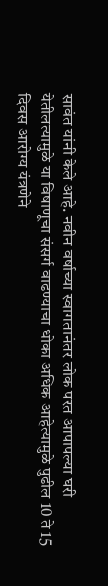सावंत यांनी केले आहे. नवीन वर्षाच्या स्वागतानंतर लोक परत आपापल्या घरी येतीलत्यामुळे या विषाणूचा संसर्ग वाढण्याचा धोका अधिक आहेत्यामुळे पुढील 10 ते 15 दिवस आरोग्य यंत्रणेने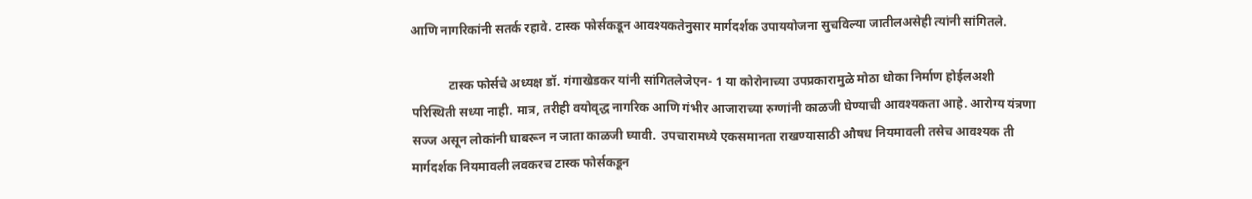आणि नागरिकांनी सतर्क रहावे. टास्क फोर्सकडून आवश्यकतेनुसार मार्गदर्शक उपाययोजना सुचविल्या जातीलअसेही त्यांनी सांगितले.

            टास्क फोर्सचे अध्यक्ष डॉ. गंगाखेडकर यांनी सांगितलेजेएन- 1 या कोरोनाच्या उपप्रकारामुळे मोठा धोका निर्माण होईलअशी परिस्थिती सध्या नाही. मात्र, तरीही वयोवृद्ध नागरिक आणि गंभीर आजाराच्या रुग्णांनी काळजी घेण्याची आवश्यकता आहे. आरोग्य यंत्रणा सज्ज असून लोकांनी घाबरून न जाता काळजी घ्यावी.  उपचारामध्ये एकसमानता राखण्यासाठी औषध नियमावली तसेच आवश्यक ती मार्गदर्शक नियमावली लवकरच टास्क फोर्सकडून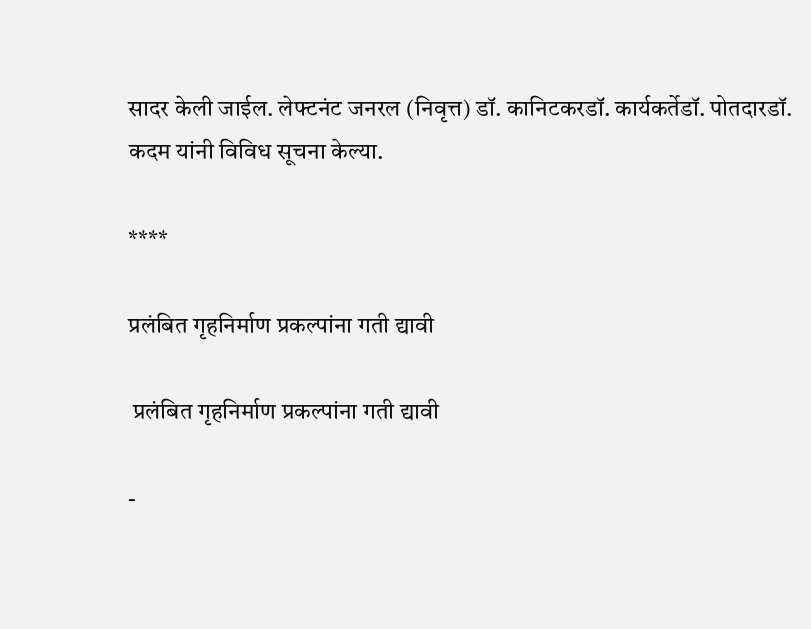सादर केली जाईल. लेफ्टनंट जनरल (निवृत्त) डॉ. कानिटकरडॉ. कार्यकर्तेडॉ. पोतदारडॉ. कदम यांनी विविध सूचना केल्या.

****

प्रलंबित गृहनिर्माण प्रकल्पांना गती द्यावी

 प्रलंबित गृहनिर्माण प्रकल्पांना गती द्यावी

-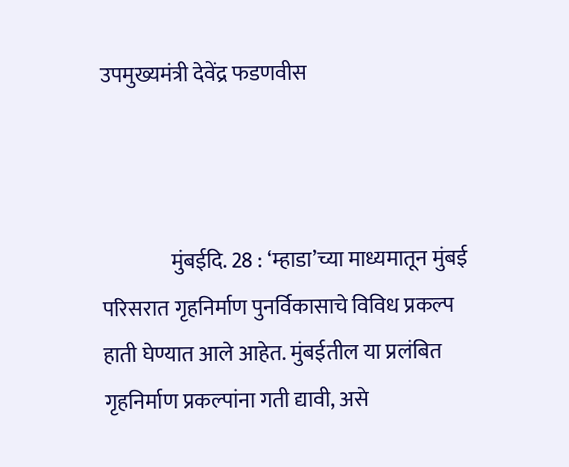उपमुख्यमंत्री देवेंद्र फडणवीस



                मुंबईदि. 28 : ‘म्हाडा’च्या माध्यमातून मुंबई परिसरात गृहनिर्माण पुनर्विकासाचे विविध प्रकल्प हाती घेण्यात आले आहेत. मुंबईतील या प्रलंबित गृहनिर्माण प्रकल्पांना गती द्यावी, असे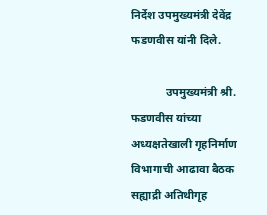निर्देश उपमुख्यमंत्री देवेंद्र फडणवीस यांनी दिले.

            उपमुख्यमंत्री श्री. फडणवीस यांच्या अध्यक्षतेखाली गृहनिर्माण विभागाची आढावा बैठक सह्याद्री अतिथीगृह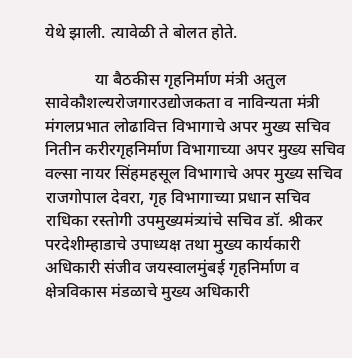येथे झाली. त्यावेळी ते बोलत होते.

            या बैठकीस गृहनिर्माण मंत्री अतुल सावेकौशल्यरोजगारउद्योजकता व नाविन्यता मंत्री मंगलप्रभात लोढावित्त विभागाचे अपर मुख्य सचिव नितीन करीरगृहनिर्माण विभागाच्या अपर मुख्य सचिव वल्सा नायर सिंहमहसूल विभागाचे अपर मुख्य सचिव राजगोपाल देवरा, गृह विभागाच्या प्रधान सचिव राधिका रस्तोगी उपमुख्यमंत्र्यांचे सचिव डॉ. श्रीकर परदेशीम्हाडाचे उपाध्यक्ष तथा मुख्य कार्यकारी अधिकारी संजीव जयस्वालमुंबई गृहनिर्माण व क्षेत्रविकास मंडळाचे मुख्य अधिकारी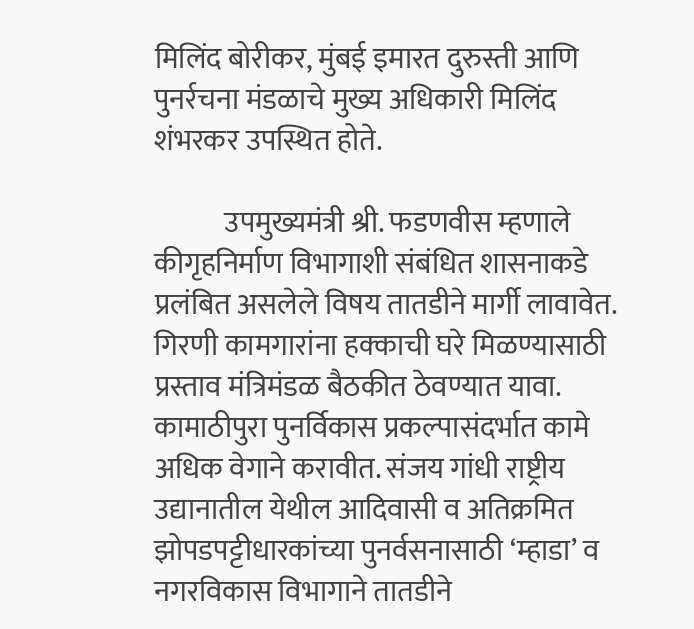मिलिंद बोरीकर, मुंबई इमारत दुरुस्ती आणि पुनर्रचना मंडळाचे मुख्य अधिकारी मिलिंद शंभरकर उपस्थित होते.

            उपमुख्यमंत्री श्री. फडणवीस म्हणाले कीगृहनिर्माण विभागाशी संबंधित शासनाकडे प्रलंबित असलेले विषय तातडीने मार्गी लावावेत. गिरणी कामगारांना हक्काची घरे मिळण्यासाठी प्रस्ताव मंत्रिमंडळ बैठकीत ठेवण्यात यावा. कामाठीपुरा पुनर्विकास प्रकल्पासंदर्भात कामे अधिक वेगाने करावीत. संजय गांधी राष्ट्रीय उद्यानातील येथील आदिवासी व अतिक्रमित झोपडपट्टीधारकांच्या पुनर्वसनासाठी ‘म्हाडा’ व नगरविकास विभागाने तातडीने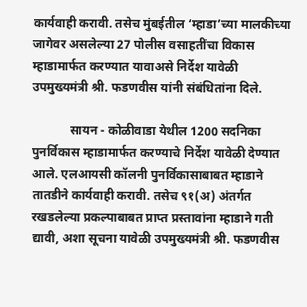कार्यवाही करावी. तसेच मुंबईतील ‘म्हाडा’च्या मालकीच्या जागेवर असलेल्या 27 पोलीस वसाहतींचा विकास म्हाडामार्फत करण्यात यावाअसे निर्देश यावेळी उपमुख्यमंत्री श्री. फडणवीस यांनी संबंधितांना दिले.

            सायन - कोळीवाडा येथील 1200 सदनिका पुनर्विकास म्हाडामार्फत करण्याचे निर्देश यावेळी देण्यात आले. एलआयसी कॉलनी पुनर्विकासाबाबत म्हाडाने तातडीने कार्यवाही करावी. तसेच ९१(अ) अंतर्गत रखडलेल्या प्रकल्पाबाबत प्राप्त प्रस्तावांना म्हाडाने गती द्यावी, अशा सूचना यावेळी उपमुख्यमंत्री श्री. फडणवीस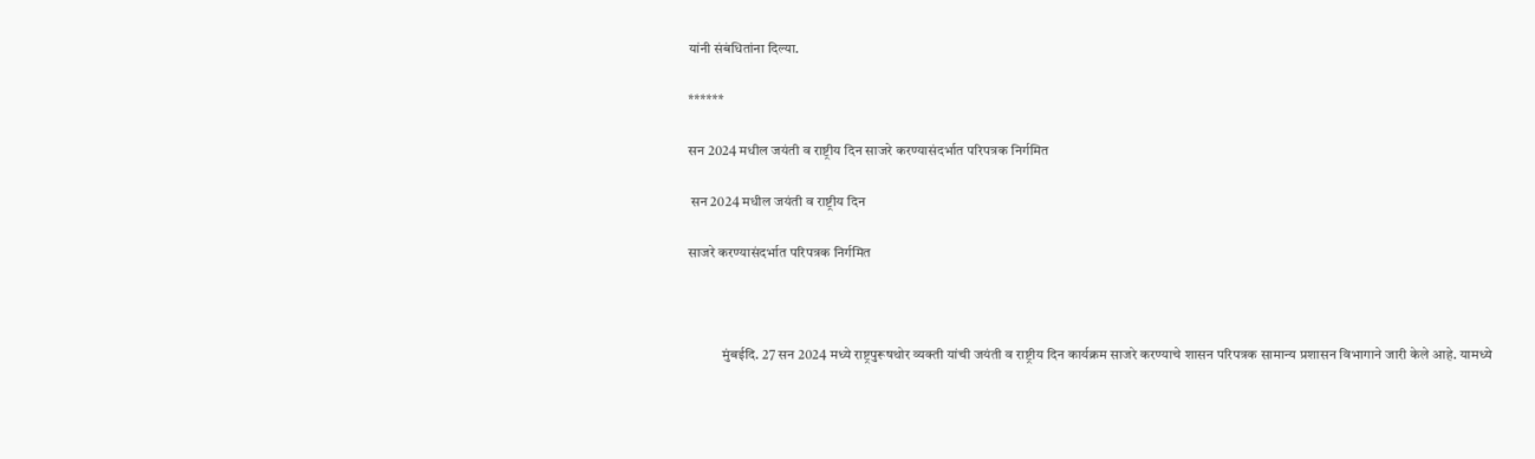यांनी संबंधितांना दिल्या.

******

सन 2024 मधील जयंती व राष्ट्रीय दिन साजरे करण्यासंदर्भात परिपत्रक निर्गमित

 सन 2024 मधील जयंती व राष्ट्रीय दिन

साजरे करण्यासंदर्भात परिपत्रक निर्गमित



            मुंबईदि. 27 सन 2024 मध्ये राष्ट्रपुरूषथोर व्यक्ती यांची जयंती व राष्ट्रीय दिन कार्यक्रम साजरे करण्याचे शासन परिपत्रक सामान्य प्रशासन विभागाने जारी केले आहे. यामध्ये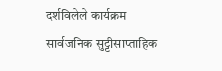दर्शविलेले कार्यक्रम सार्वजनिक सुट्टीसाप्ताहिक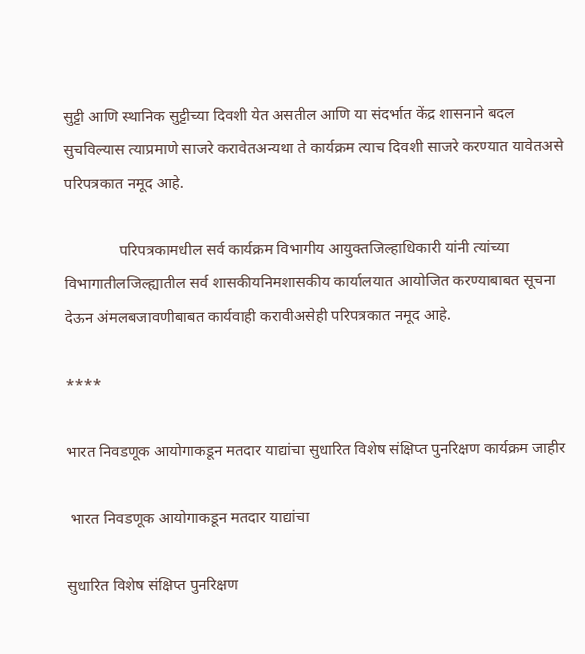सुट्टी आणि स्थानिक सुट्टीच्या दिवशी येत असतील आणि या संदर्भात केंद्र शासनाने बदल सुचविल्यास त्याप्रमाणे साजरे करावेतअन्यथा ते कार्यक्रम त्याच दिवशी साजरे करण्यात यावेतअसे परिपत्रकात नमूद आहे.

              परिपत्रकामधील सर्व कार्यक्रम विभागीय आयुक्तजिल्हाधिकारी यांनी त्यांच्या विभागातीलजिल्ह्यातील सर्व शासकीयनिमशासकीय कार्यालयात आयोजित करण्याबाबत सूचना देऊन अंमलबजावणीबाबत कार्यवाही करावीअसेही परिपत्रकात नमूद आहे.

****

भारत निवडणूक आयोगाकडून मतदार याद्यांचा सुधारित विशेष संक्षिप्त पुनरिक्षण कार्यक्रम जाहीर

 भारत निवडणूक आयोगाकडून मतदार याद्यांचा

सुधारित विशेष संक्षिप्त पुनरिक्षण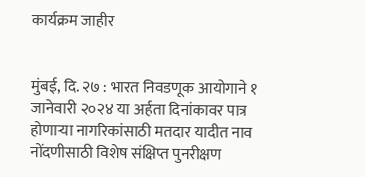कार्यक्रम जाहीर


मुंबई, दि. २७ : भारत निवडणूक आयोगाने १ जानेवारी २०२४ या अर्हता दिनांकावर पात्र होणाऱ्या नागरिकांसाठी मतदार यादीत नाव नोंदणीसाठी विशेष संक्षिप्त पुनरीक्षण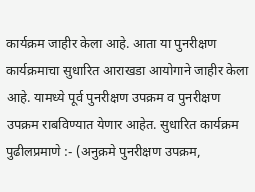कार्यक्रम जाहीर केला आहे. आता या पुनरीक्षण कार्यक्रमाचा सुधारित आराखडा आयोगाने जाहीर केला आहे. यामध्ये पूर्व पुनरीक्षण उपक्रम व पुनरीक्षण उपक्रम राबविण्यात येणार आहेत. सुधारित कार्यक्रम पुढीलप्रमाणे :- (अनुक्रमे पुनरीक्षण उपक्रम,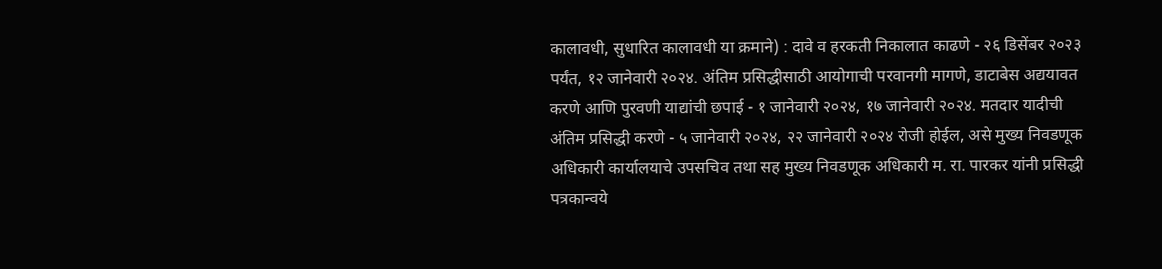कालावधी, सुधारित कालावधी या क्रमाने) : दावे व हरकती निकालात काढणे - २६ डिसेंबर २०२३ पर्यंत, १२ जानेवारी २०२४. अंतिम प्रसिद्धीसाठी आयोगाची परवानगी मागणे, डाटाबेस अद्ययावत करणे आणि पुरवणी याद्यांची छपाई - १ जानेवारी २०२४, १७ जानेवारी २०२४. मतदार यादीची अंतिम प्रसिद्धी करणे - ५ जानेवारी २०२४, २२ जानेवारी २०२४ रोजी होईल, असे मुख्य निवडणूक अधिकारी कार्यालयाचे उपसचिव तथा सह मुख्य निवडणूक अधिकारी म. रा. पारकर यांनी प्रसिद्धी पत्रकान्वये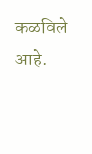कळविले आहे.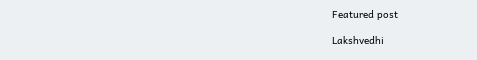Featured post

Lakshvedhi